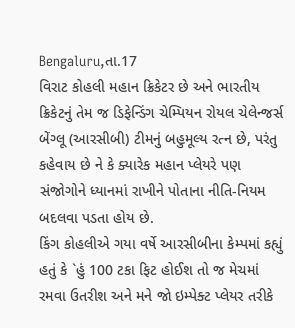Bengaluru,તા.17
વિરાટ કોહલી મહાન ક્રિકેટર છે અને ભારતીય ક્રિકેટનું તેમ જ ડિફેન્ડિંગ ચેમ્પિયન રોયલ ચેલેન્જર્સ બેંગ્લૂ (આરસીબી) ટીમનું બહુમૂલ્ય રત્ન છે, પરંતુ કહેવાય છે ને કે ક્યારેક મહાન પ્લેયરે પણ સંજોગોને ધ્યાનમાં રાખીને પોતાના નીતિ-નિયમ બદલવા પડતા હોય છે.
કિંગ કોહલીએ ગયા વર્ષે આરસીબીના કેમ્પમાં કહ્યું હતું કે `હું 100 ટકા ફિટ હોઈશ તો જ મેચમાં રમવા ઉતરીશ અને મને જો ઇમ્પેક્ટ પ્લેયર તરીકે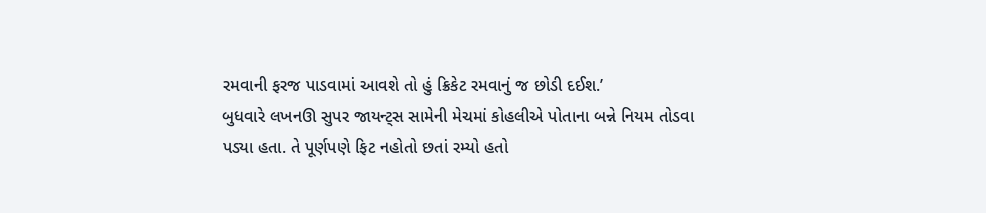રમવાની ફરજ પાડવામાં આવશે તો હું ક્રિકેટ રમવાનું જ છોડી દઈશ.’
બુધવારે લખનઊ સુપર જાયન્ટ્સ સામેની મેચમાં કોહલીએ પોતાના બન્ને નિયમ તોડવા પડ્યા હતા. તે પૂર્ણપણે ફિટ નહોતો છતાં રમ્યો હતો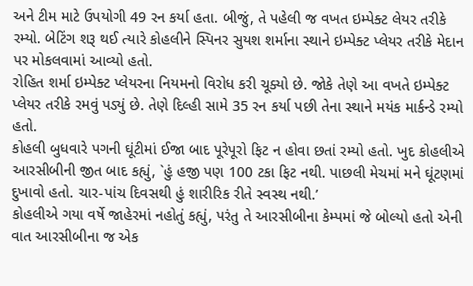અને ટીમ માટે ઉપયોગી 49 રન કર્યા હતા. બીજું, તે પહેલી જ વખત ઇમ્પેક્ટ લેયર તરીકે રમ્યો. બેટિંગ શરૂ થઈ ત્યારે કોહલીને સ્પિનર સુયશ શર્માના સ્થાને ઇમ્પેક્ટ પ્લેયર તરીકે મેદાન પર મોકલવામાં આવ્યો હતો.
રોહિત શર્મા ઇમ્પેક્ટ પ્લેયરના નિયમનો વિરોધ કરી ચૂક્યો છે. જોકે તેણે આ વખતે ઇમ્પેક્ટ પ્લેયર તરીકે રમવું પડ્યું છે. તેણે દિલ્હી સામે 35 રન કર્યા પછી તેના સ્થાને મયંક માર્કન્ડે રમ્યો હતો.
કોહલી બુધવારે પગની ઘૂંટીમાં ઈજા બાદ પૂરેપૂરો ફિટ ન હોવા છતાં રમ્યો હતો. ખુદ કોહલીએ આરસીબીની જીત બાદ કહ્યું, `હું હજી પણ 100 ટકા ફિટ નથી. પાછલી મેચમાં મને ઘૂંટણમાં દુખાવો હતો. ચાર-પાંચ દિવસથી હું શારીરિક રીતે સ્વસ્થ નથી.’
કોહલીએ ગયા વર્ષે જાહેરમાં નહોતું કહ્યું, પરંતુ તે આરસીબીના કેમ્પમાં જે બોલ્યો હતો એની વાત આરસીબીના જ એક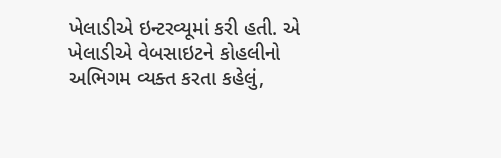ખેલાડીએ ઇન્ટરવ્યૂમાં કરી હતી. એ ખેલાડીએ વેબસાઇટને કોહલીનો અભિગમ વ્યક્ત કરતા કહેલું,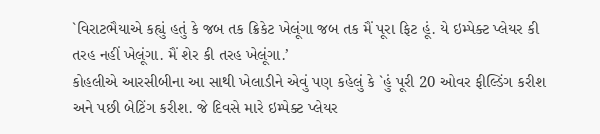`વિરાટભૈયાએ કહ્યું હતું કે જબ તક ક્રિકેટ ખેલૂંગા જબ તક મૈં પૂરા ફિટ હૂં. યે ઇમ્પેક્ટ પ્લેયર કી તરહ નહીં ખેલૂંગા. મૈં શેર કી તરહ ખેલૂંગા.’
કોહલીએ આરસીબીના આ સાથી ખેલાડીને એવું પણ કહેલું કે `હું પૂરી 20 ઓવર ફીલ્ડિંગ કરીશ અને પછી બેટિંગ કરીશ. જે દિવસે મારે ઇમ્પેક્ટ પ્લેયર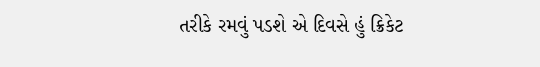તરીકે રમવું પડશે એ દિવસે હું ક્રિકેટ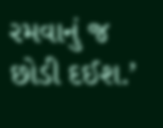રમવાનું જ છોડી દઈશ.’